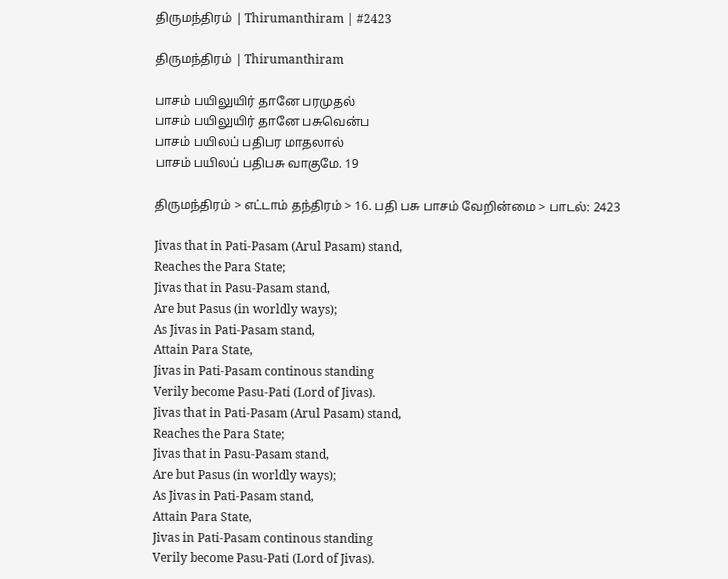திருமந்திரம் | Thirumanthiram | #2423

திருமந்திரம் | Thirumanthiram

பாசம் பயிலுயிர் தானே பரமுதல்
பாசம் பயிலுயிர் தானே பசுவென்ப
பாசம் பயிலப் பதிபர மாதலால்
பாசம் பயிலப் பதிபசு வாகுமே. 19

திருமந்திரம் > எட்டாம் தந்திரம் > 16. பதி பசு பாசம் வேறின்மை > பாடல்: 2423

Jivas that in Pati-Pasam (Arul Pasam) stand,
Reaches the Para State;
Jivas that in Pasu-Pasam stand,
Are but Pasus (in worldly ways);
As Jivas in Pati-Pasam stand,
Attain Para State,
Jivas in Pati-Pasam continous standing
Verily become Pasu-Pati (Lord of Jivas).
Jivas that in Pati-Pasam (Arul Pasam) stand,
Reaches the Para State;
Jivas that in Pasu-Pasam stand,
Are but Pasus (in worldly ways);
As Jivas in Pati-Pasam stand,
Attain Para State,
Jivas in Pati-Pasam continous standing
Verily become Pasu-Pati (Lord of Jivas).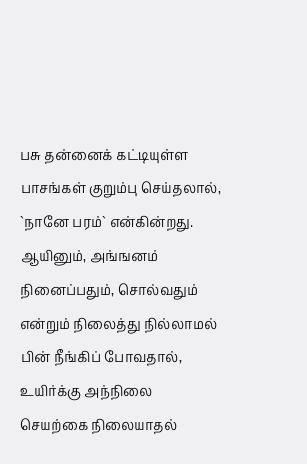பசு தன்னைக் கட்டியுள்ள பாசங்கள் குறும்பு செய்தலால், `நானே பரம்` என்கின்றது. ஆயினும், அங்ஙனம் நினைப்பதும், சொல்வதும் என்றும் நிலைத்து நில்லாமல் பின் நீங்கிப் போவதால், உயிர்க்கு அந்நிலை செயற்கை நிலையாதல்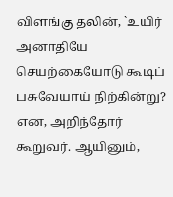விளங்கு தலின், `உயிர் அனாதியே செயற்கையோடு கூடிப் பசுவேயாய் நிற்கின்று? என, அறிந்தோர் கூறுவர். ஆயினும்,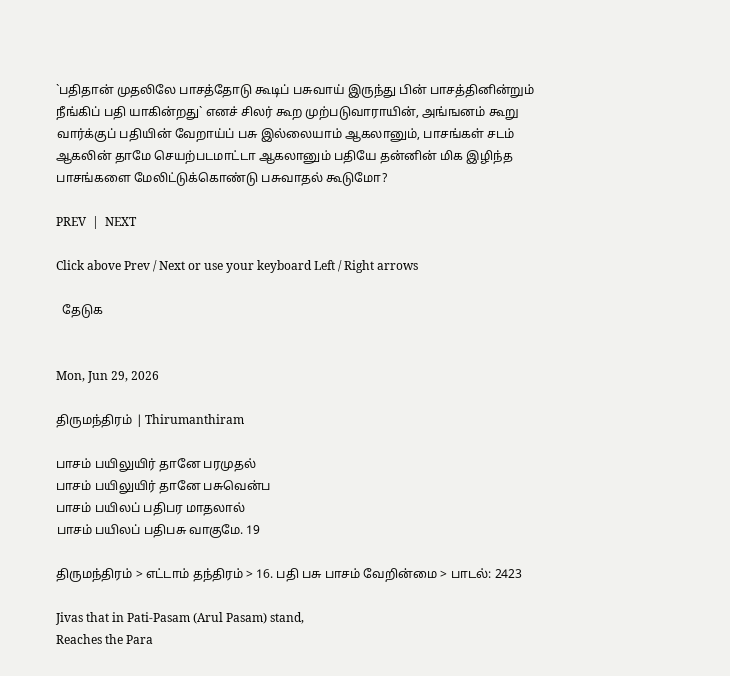`பதிதான் முதலிலே பாசத்தோடு கூடிப் பசுவாய் இருந்து பின் பாசத்தினின்றும் நீங்கிப் பதி யாகின்றது` எனச் சிலர் கூற முற்படுவாராயின், அங்ஙனம் கூறு வார்க்குப் பதியின் வேறாய்ப் பசு இல்லையாம் ஆகலானும், பாசங்கள் சடம் ஆகலின் தாமே செயற்படமாட்டா ஆகலானும் பதியே தன்னின் மிக இழிந்த பாசங்களை மேலிட்டுக்கொண்டு பசுவாதல் கூடுமோ?

PREV  |  NEXT

Click above Prev / Next or use your keyboard Left / Right arrows

  தேடுக


Mon, Jun 29, 2026

திருமந்திரம் | Thirumanthiram

பாசம் பயிலுயிர் தானே பரமுதல்
பாசம் பயிலுயிர் தானே பசுவென்ப
பாசம் பயிலப் பதிபர மாதலால்
பாசம் பயிலப் பதிபசு வாகுமே. 19

திருமந்திரம் > எட்டாம் தந்திரம் > 16. பதி பசு பாசம் வேறின்மை > பாடல்: 2423

Jivas that in Pati-Pasam (Arul Pasam) stand,
Reaches the Para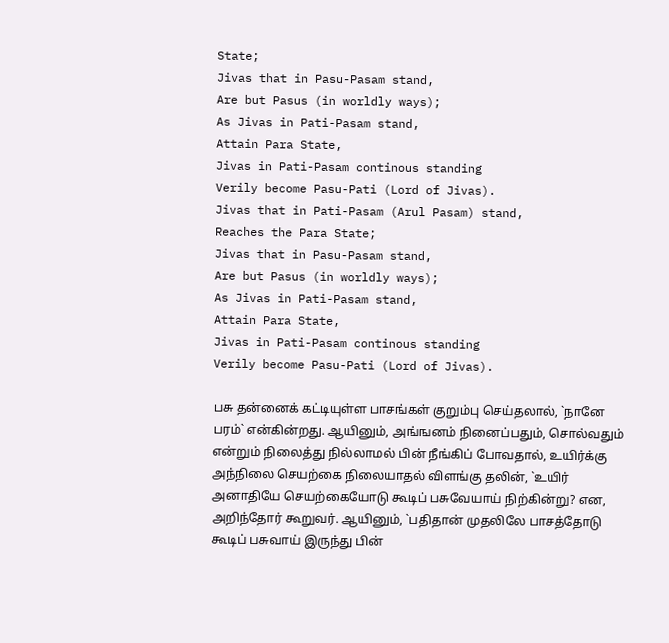State;
Jivas that in Pasu-Pasam stand,
Are but Pasus (in worldly ways);
As Jivas in Pati-Pasam stand,
Attain Para State,
Jivas in Pati-Pasam continous standing
Verily become Pasu-Pati (Lord of Jivas).
Jivas that in Pati-Pasam (Arul Pasam) stand,
Reaches the Para State;
Jivas that in Pasu-Pasam stand,
Are but Pasus (in worldly ways);
As Jivas in Pati-Pasam stand,
Attain Para State,
Jivas in Pati-Pasam continous standing
Verily become Pasu-Pati (Lord of Jivas).

பசு தன்னைக் கட்டியுள்ள பாசங்கள் குறும்பு செய்தலால், `நானே பரம்` என்கின்றது. ஆயினும், அங்ஙனம் நினைப்பதும், சொல்வதும் என்றும் நிலைத்து நில்லாமல் பின் நீங்கிப் போவதால், உயிர்க்கு அந்நிலை செயற்கை நிலையாதல் விளங்கு தலின், `உயிர் அனாதியே செயற்கையோடு கூடிப் பசுவேயாய் நிற்கின்று? என, அறிந்தோர் கூறுவர். ஆயினும், `பதிதான் முதலிலே பாசத்தோடு கூடிப் பசுவாய் இருந்து பின்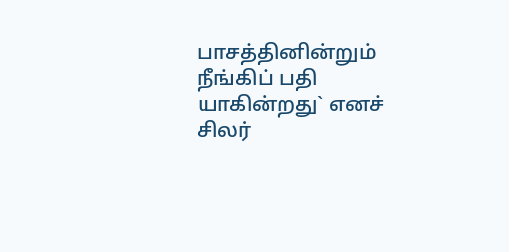பாசத்தினின்றும் நீங்கிப் பதி யாகின்றது` எனச் சிலர்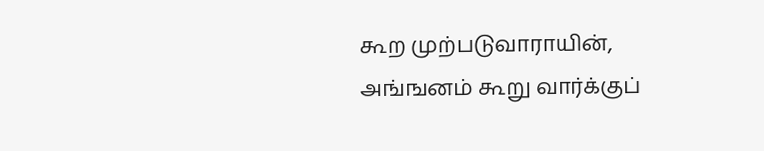கூற முற்படுவாராயின், அங்ஙனம் கூறு வார்க்குப்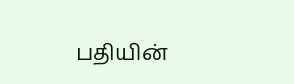பதியின்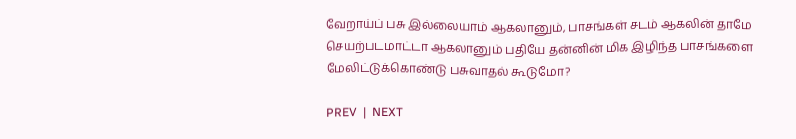வேறாய்ப் பசு இல்லையாம் ஆகலானும், பாசங்கள் சடம் ஆகலின் தாமே செயற்படமாட்டா ஆகலானும் பதியே தன்னின் மிக இழிந்த பாசங்களை மேலிட்டுக்கொண்டு பசுவாதல் கூடுமோ?

PREV  |  NEXT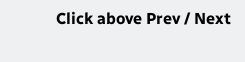Click above Prev / Next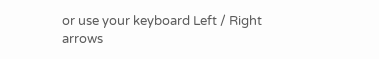or use your keyboard Left / Right arrows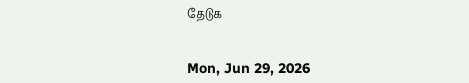தேடுக


Mon, Jun 29, 2026